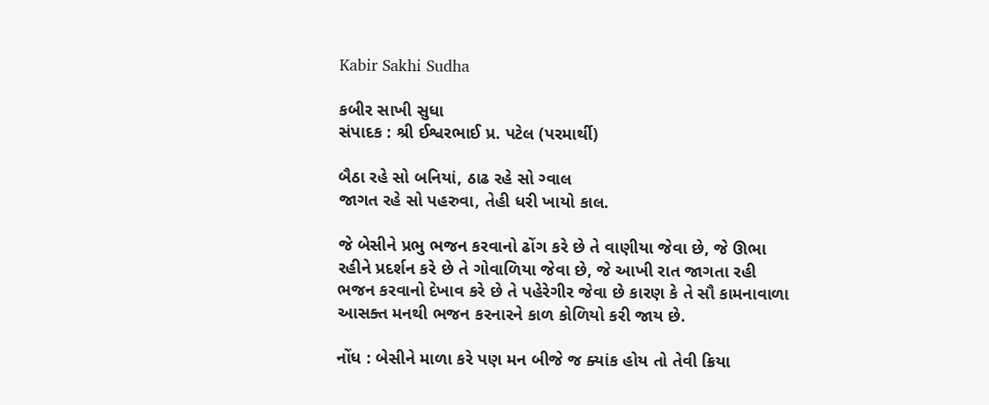Kabir Sakhi Sudha

કબીર સાખી સુધા
સંપાદક : શ્રી ઈશ્વરભાઈ પ્ર. પટેલ (પરમાર્થી)

બૈઠા રહે સો બનિયાં, ઠાઢ રહે સો ગ્વાલ
જાગત રહે સો પહરુવા, તેહી ધરી ખાયો કાલ.

જે બેસીને પ્રભુ ભજન કરવાનો ઢોંગ કરે છે તે વાણીયા જેવા છે, જે ઊભા રહીને પ્રદર્શન કરે છે તે ગોવાળિયા જેવા છે, જે આખી રાત જાગતા રહી ભજન કરવાનો દેખાવ કરે છે તે પહેરેગીર જેવા છે કારણ કે તે સૌ કામનાવાળા આસક્ત મનથી ભજન કરનારને કાળ કોળિયો કરી જાય છે.

નોંધ : બેસીને માળા કરે પણ મન બીજે જ ક્યાંક હોય તો તેવી ક્રિયા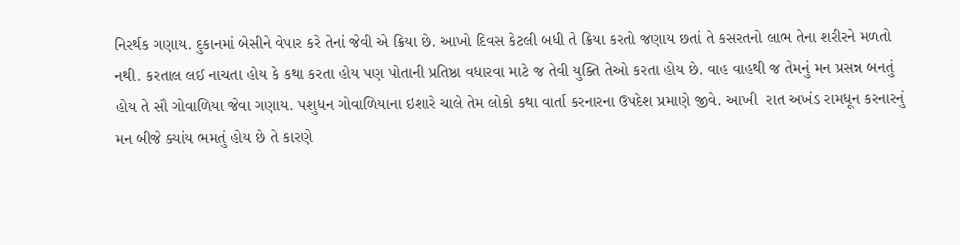નિરર્થક ગણાય. દુકાનમાં બેસીને વેપાર કરે તેનાં જેવી એ ક્રિયા છે. આખો દિવસ કેટલી બધી તે ક્રિયા કરતો જણાય છતાં તે કસરતનો લાભ તેના શરીરને મળતો નથી. કરતાલ લઈ નાચતા હોય કે કથા કરતા હોય પણ પોતાની પ્રતિષ્ઠા વધારવા માટે જ તેવી યુક્તિ તેઓ કરતા હોય છે. વાહ વાહથી જ તેમનું મન પ્રસન્ન બનતું હોય તે સૌ ગોવાળિયા જેવા ગણાય. પશુધન ગોવાળિયાના ઇશારે ચાલે તેમ લોકો કથા વાર્તા કરનારના ઉપદેશ પ્રમાણે જીવે. આખી  રાત અખંડ રામધૂન કરનારનું મન બીજે ક્યાંય ભમતું હોય છે તે કારણે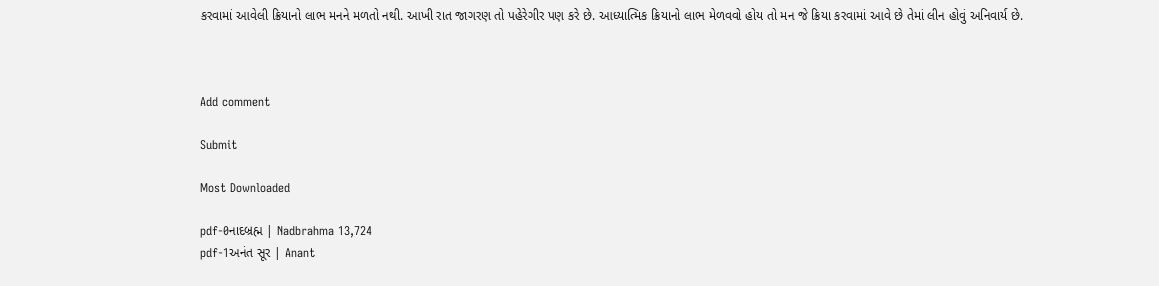કરવામાં આવેલી ક્રિયાનો લાભ મનને મળતો નથી. આખી રાત જાગરણ તો પહેરેગીર પણ કરે છે. આધ્યાત્મિક ક્રિયાનો લાભ મેળવવો હોય તો મન જે ક્રિયા કરવામાં આવે છે તેમાં લીન હોવું અનિવાર્ય છે.



Add comment

Submit

Most Downloaded

pdf-0નાદબ્રહ્મ | Nadbrahma 13,724
pdf-1અનંત સૂર | Anant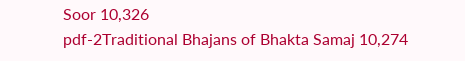Soor 10,326
pdf-2Traditional Bhajans of Bhakta Samaj 10,274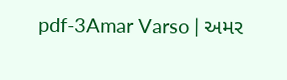pdf-3Amar Varso | અમર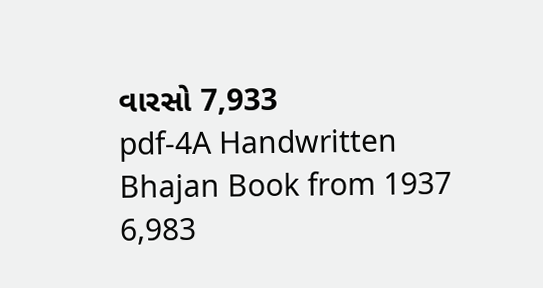વારસો 7,933
pdf-4A Handwritten Bhajan Book from 1937 6,983